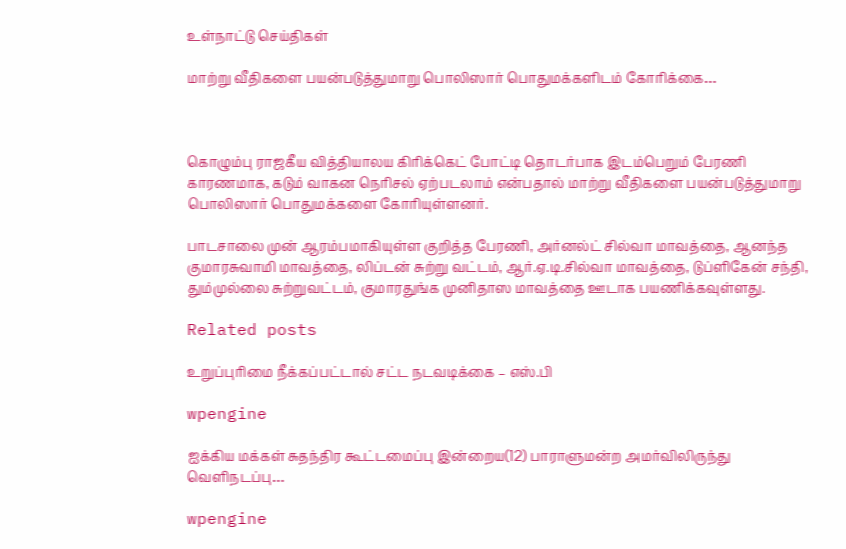உள்நாட்டு செய்திகள்

மாற்று வீதிகளை பயன்படுத்துமாறு பொலிஸார் பொதுமக்களிடம் கோரிக்கை…



கொழும்பு ராஜகீய வித்தியாலய கிரிக்கெட் போட்டி தொடர்பாக இடம்பெறும் பேரணி காரணமாக, கடும் வாகன நெரிசல் ஏற்படலாம் என்பதால் மாற்று வீதிகளை பயன்படுத்துமாறு பொலிஸார் பொதுமக்களை கோரியுள்ளனர்.

பாடசாலை முன் ஆரம்பமாகியுள்ள குறித்த பேரணி, அர்னல்ட் சில்வா மாவத்தை, ஆனந்த குமாரசுவாமி மாவத்தை, லிப்டன் சுற்று வட்டம், ஆர்.ஏ.டி.சில்வா மாவத்தை, டுப்ளிகேன் சந்தி, தும்முல்லை சுற்றுவட்டம், குமாரதுங்க முனிதாஸ மாவத்தை ஊடாக பயணிக்கவுள்ளது.

Related posts

உறுப்புரிமை நீக்கப்பட்டால் சட்ட நடவடிக்கை – எஸ்.பி

wpengine

ஐக்கிய மக்கள் சுதந்திர கூட்டமைப்பு இன்றைய(12) பாராளுமன்ற அமர்விலிருந்து வெளிநடப்பு…

wpengine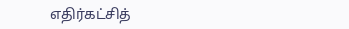எதிர்கட்சித்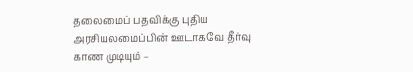தலைமைப் பதவிக்கு புதிய அரசியலமைப்பின் ஊடாகவே தீர்வு காண முடியும் –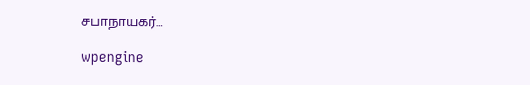சபாநாயகர்…

wpengine